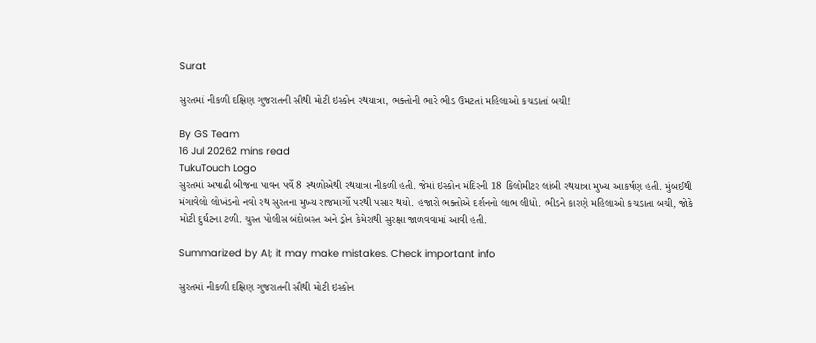Surat

સુરતમાં નીકળી દક્ષિણ ગુજરાતની સૌથી મોટી ઇસ્કોન રથયાત્રા, ભક્તોની ભારે ભીડ ઉમટતાં મહિલાઓ કચડાતાં બચી!

By GS Team
16 Jul 20262 mins read
TukuTouch Logo
સુરતમાં અષાઢી બીજના પાવન પર્વે 8 સ્થળોએથી રથયાત્રા નીકળી હતી. જેમાં ઇસ્કોન મંદિરની 18 કિલોમીટર લાંબી રથયાત્રા મુખ્ય આકર્ષણ હતી. મુંબઈથી મંગાવેલો લોખંડનો નવો રથ સુરતના મુખ્ય રાજમાર્ગો પરથી પસાર થયો. હજારો ભક્તોએ દર્શનનો લાભ લીધો. ભીડને કારણે મહિલાઓ કચડાતા બચી, જોકે મોટી દુર્ઘટના ટળી. ચુસ્ત પોલીસ બંદોબસ્ત અને ડ્રોન કેમેરાથી સુરક્ષા જાળવવામાં આવી હતી.

Summarized by AI; it may make mistakes. Check important info

સુરતમાં નીકળી દક્ષિણ ગુજરાતની સૌથી મોટી ઇસ્કોન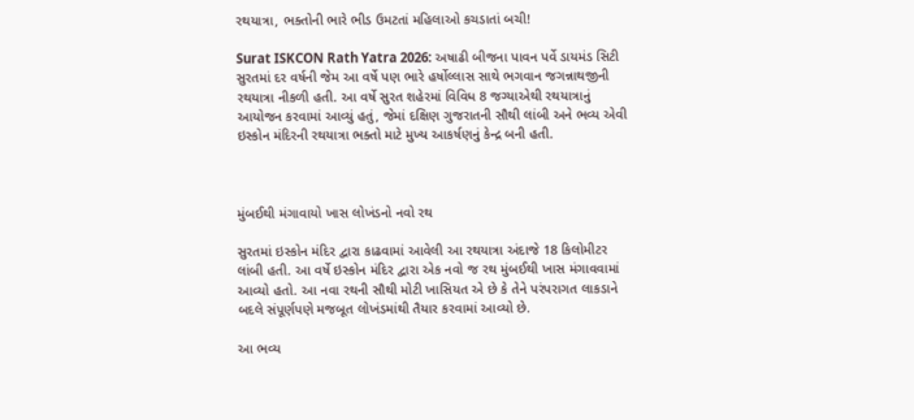રથયાત્રા, ભક્તોની ભારે ભીડ ઉમટતાં મહિલાઓ કચડાતાં બચી!

Surat ISKCON Rath Yatra 2026: અષાઢી બીજના પાવન પર્વે ડાયમંડ સિટી સુરતમાં દર વર્ષની જેમ આ વર્ષે પણ ભારે હર્ષોલ્લાસ સાથે ભગવાન જગન્નાથજીની રથયાત્રા નીકળી હતી. આ વર્ષે સુરત શહેરમાં વિવિધ 8 જગ્યાએથી રથયાત્રાનું આયોજન કરવામાં આવ્યું હતું, જેમાં દક્ષિણ ગુજરાતની સૌથી લાંબી અને ભવ્ય એવી ઇસ્કોન મંદિરની રથયાત્રા ભક્તો માટે મુખ્ય આકર્ષણનું કેન્દ્ર બની હતી.



મુંબઈથી મંગાવાયો ખાસ લોખંડનો નવો રથ

સુરતમાં ઇસ્કોન મંદિર દ્વારા કાઢવામાં આવેલી આ રથયાત્રા અંદાજે 18 કિલોમીટર લાંબી હતી. આ વર્ષે ઇસ્કોન મંદિર દ્વારા એક નવો જ રથ મુંબઈથી ખાસ મંગાવવામાં આવ્યો હતો. આ નવા રથની સૌથી મોટી ખાસિયત એ છે કે તેને પરંપરાગત લાકડાને બદલે સંપૂર્ણપણે મજબૂત લોખંડમાંથી તૈયાર કરવામાં આવ્યો છે.

આ ભવ્ય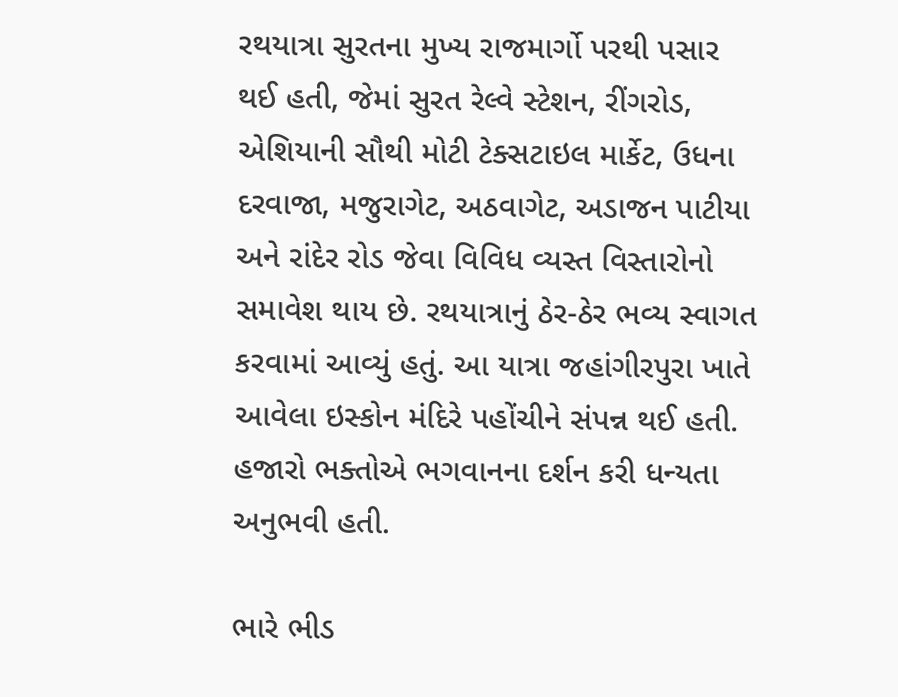રથયાત્રા સુરતના મુખ્ય રાજમાર્ગો પરથી પસાર થઈ હતી, જેમાં સુરત રેલ્વે સ્ટેશન, રીંગરોડ, એશિયાની સૌથી મોટી ટેક્સટાઇલ માર્કેટ, ઉધના દરવાજા, મજુરાગેટ, અઠવાગેટ, અડાજન પાટીયા અને રાંદેર રોડ જેવા વિવિધ વ્યસ્ત વિસ્તારોનો સમાવેશ થાય છે. રથયાત્રાનું ઠેર-ઠેર ભવ્ય સ્વાગત કરવામાં આવ્યું હતું. આ યાત્રા જહાંગીરપુરા ખાતે આવેલા ઇસ્કોન મંદિરે પહોંચીને સંપન્ન થઈ હતી. હજારો ભક્તોએ ભગવાનના દર્શન કરી ધન્યતા અનુભવી હતી.

ભારે ભીડ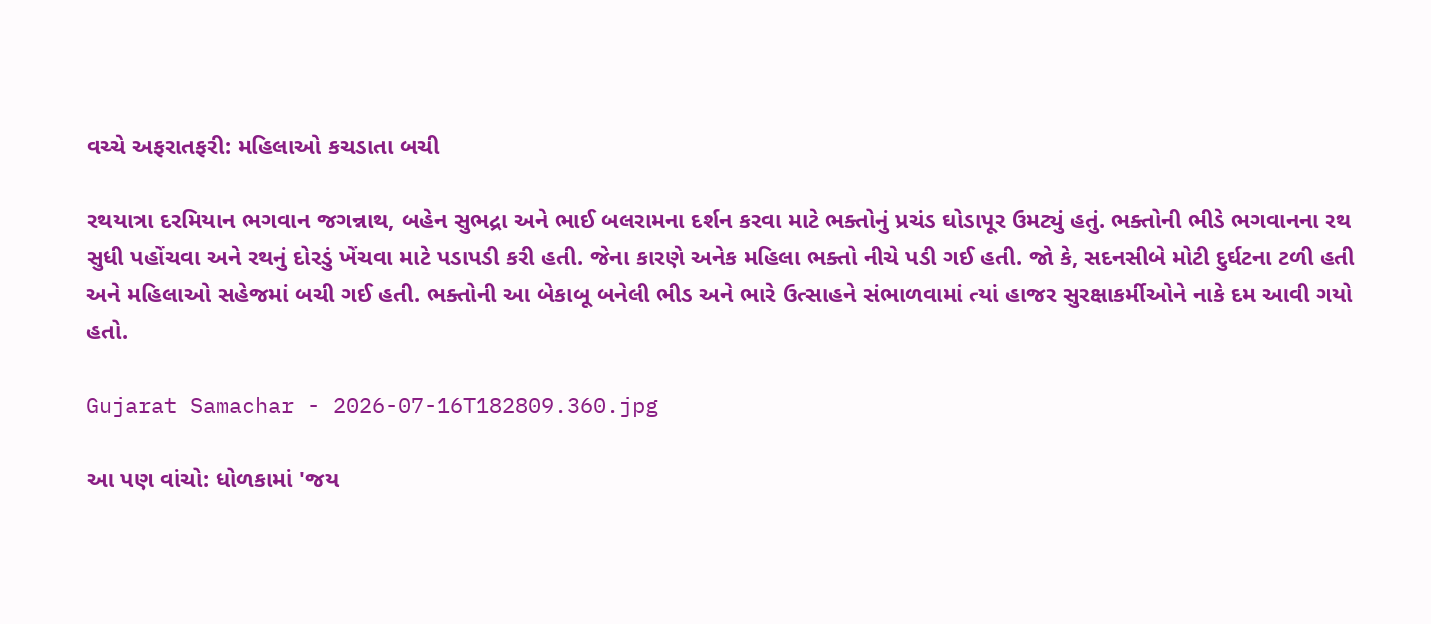વચ્ચે અફરાતફરી: મહિલાઓ કચડાતા બચી

રથયાત્રા દરમિયાન ભગવાન જગન્નાથ, બહેન સુભદ્રા અને ભાઈ બલરામના દર્શન કરવા માટે ભક્તોનું પ્રચંડ ઘોડાપૂર ઉમટ્યું હતું. ભક્તોની ભીડે ભગવાનના રથ સુધી પહોંચવા અને રથનું દોરડું ખેંચવા માટે પડાપડી કરી હતી. જેના કારણે અનેક મહિલા ભક્તો નીચે પડી ગઈ હતી. જો કે, સદનસીબે મોટી દુર્ઘટના ટળી હતી અને મહિલાઓ સહેજમાં બચી ગઈ હતી. ભક્તોની આ બેકાબૂ બનેલી ભીડ અને ભારે ઉત્સાહને સંભાળવામાં ત્યાં હાજર સુરક્ષાકર્મીઓને નાકે દમ આવી ગયો હતો.

Gujarat Samachar - 2026-07-16T182809.360.jpg

આ પણ વાંચો: ધોળકામાં 'જય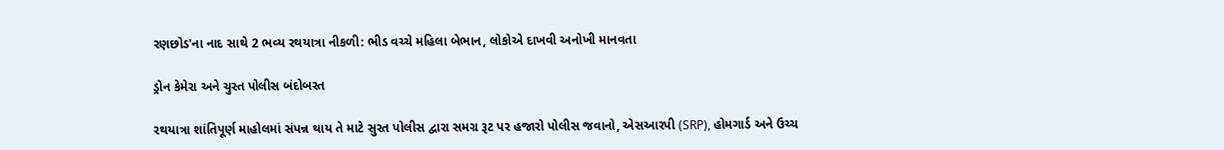રણછોડ'ના નાદ સાથે 2 ભવ્ય રથયાત્રા નીકળી: ભીડ વચ્ચે મહિલા બેભાન, લોકોએ દાખવી અનોખી માનવતા

ડ્રોન કેમેરા અને ચુસ્ત પોલીસ બંદોબસ્ત

રથયાત્રા શાંતિપૂર્ણ માહોલમાં સંપન્ન થાય તે માટે સુરત પોલીસ દ્વારા સમગ્ર રૂટ પર હજારો પોલીસ જવાનો, એસઆરપી (SRP), હોમગાર્ડ અને ઉચ્ચ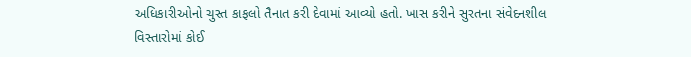અધિકારીઓનો ચુસ્ત કાફલો તૈનાત કરી દેવામાં આવ્યો હતો. ખાસ કરીને સુરતના સંવેદનશીલ વિસ્તારોમાં કોઈ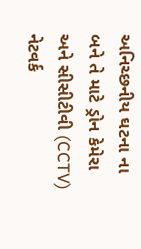અનિચ્છનીય ઘટના ના બને તે માટે ડ્રોન કેમેરા અને સીસીટીવી (CCTV) નેટવર્ક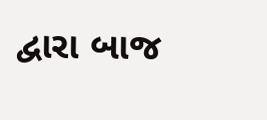દ્વારા બાજ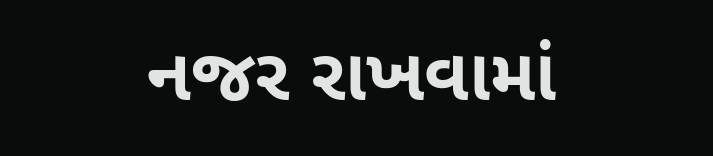નજર રાખવામાં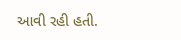આવી રહી હતી.